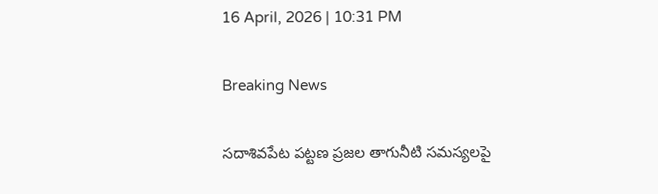16 April, 2026 | 10:31 PM

Breaking News

సదాశివపేట పట్టణ ప్రజల తాగునీటి సమస్యలపై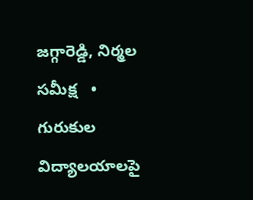జగ్గారెడ్డి, నిర్మల సమీక్ష   •   గురుకుల విద్యాలయాలపై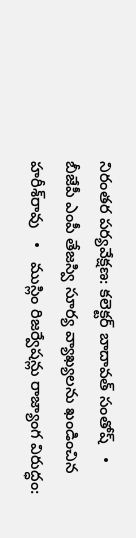నిరంతర పర్యవేక్షణ: కలెక్టర్ బాదావత్ సంతోష్   •   బీజేపీ ఎంపీ తేజస్వి సూర్య వ్యాఖ్యలను ఖండించిన హరీశ్‌రావు   •   ముస్లిం రిజర్వేషన్లు రాజ్యాంగ విరుద్ధం: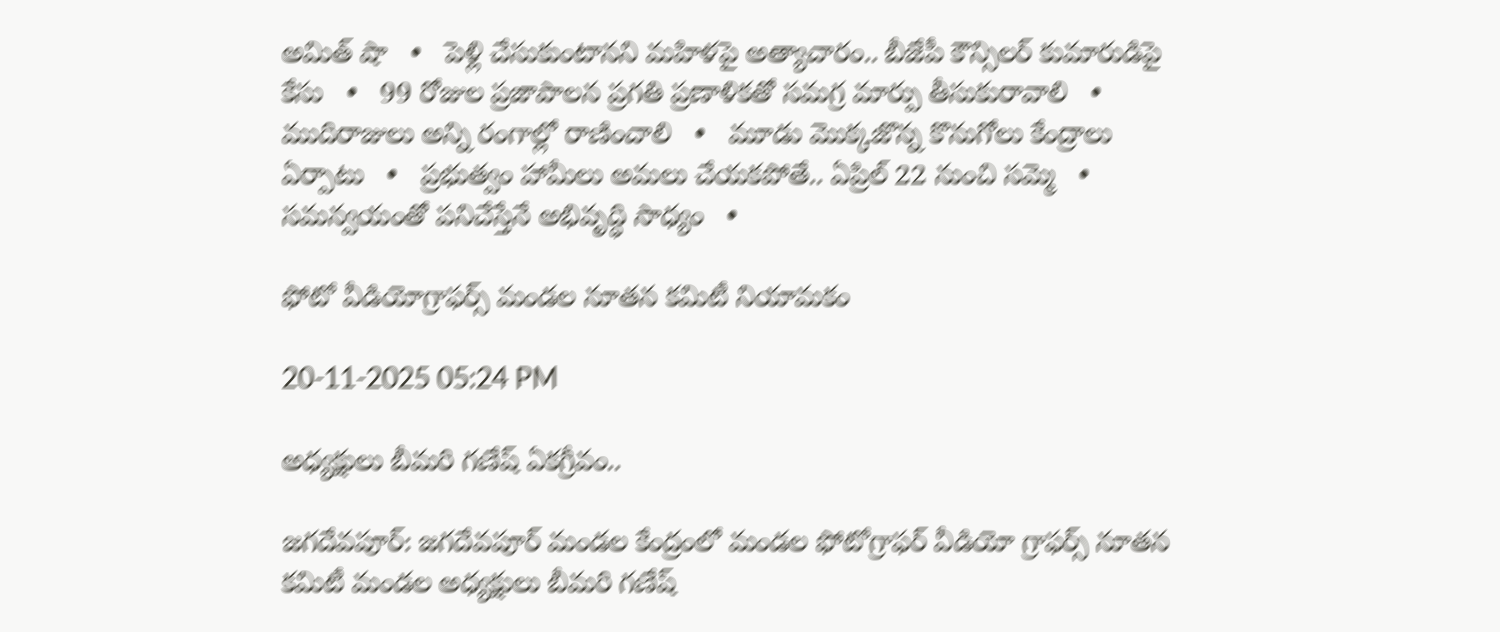అమిత్ షా   •   పెళ్లి చేసుకుంటానని మహిళపై అత్యాచారం.. బీజేపీ కౌన్సిలర్ కుమారుడిపై కేసు   •   99 రోజుల ప్రజాపాలన ప్రగతి ప్రణాళికతో సమగ్ర మార్పు తీసుకురావాలి   •   ముదిరాజులు అన్ని రంగాల్లో రాణించాలి   •   మూడు మొక్కజొన్న కొనుగోలు కేంద్రాలు ఏర్పాటు   •   ప్రభుత్వం హామీలు అమలు చేయకపోతే.. ఏప్రిల్ 22 నుంచి సమ్మె   •   సమన్వయంతో పనిచేస్తేనే అభివృద్ధి సాధ్యం   •

ఫోటో వీడియోగ్రాఫర్స్ మండల నూతన కమిటీ నియామకం

20-11-2025 05:24 PM

అధ్యక్షులు బీమరి గణేష్ ఏకగ్రీవం..

జగదేవపూర్: జగదేవపూర్ మండల కేంద్రంలో మండల ఫోటోగ్రాఫర్ వీడియో గ్రాఫర్స్ నూతన కమిటీ మండల అధ్యక్షులు బీమరి గణేష్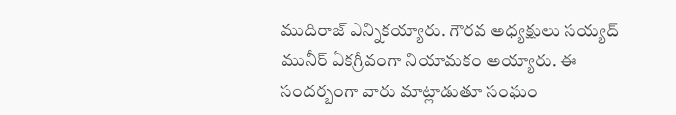ముదిరాజ్ ఎన్నికయ్యారు. గౌరవ అధ్యక్షులు సయ్యద్ మునీర్ ఏకగ్రీవంగా నియామకం అయ్యారు. ఈ సందర్బంగా వారు మాట్లాడుతూ సంఘం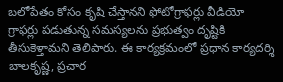బలోపేతం కోసం కృషి చేస్తానని ఫోటోగ్రాఫర్లు వీడియో గ్రాఫర్లు పడుతున్న సమస్యలను ప్రభుత్వం దృష్టికి తీసుకెళ్తామని తెలిపారు. ఈ కార్యక్రమంలో ప్రధాన కార్యదర్శి బాలకృష్ణ, ప్రచార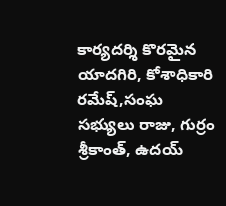కార్యదర్శి కొరమైన యాదగిరి, కోశాధికారి రమేష్,సంఘ సభ్యులు రాజు, గుర్రం శ్రీకాంత్, ఉదయ్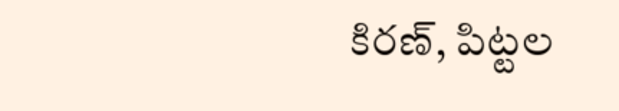కిరణ్, పిట్టల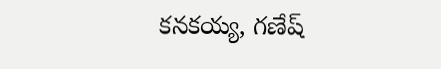కనకయ్య, గణేష్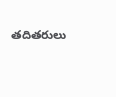తదితరులు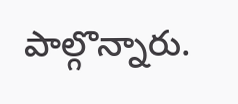పాల్గొన్నారు.